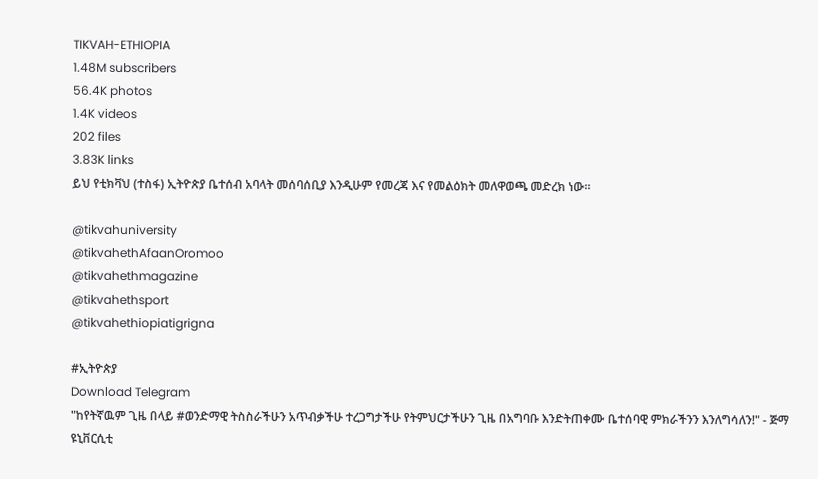TIKVAH-ETHIOPIA
1.48M subscribers
56.4K photos
1.4K videos
202 files
3.83K links
ይህ የቲክቫህ (ተስፋ) ኢትዮጵያ ቤተሰብ አባላት መሰባሰቢያ እንዲሁም የመረጃ እና የመልዕክት መለዋወጫ መድረክ ነው።

@tikvahuniversity
@tikvahethAfaanOromoo
@tikvahethmagazine
@tikvahethsport
@tikvahethiopiatigrigna

#ኢትዮጵያ
Download Telegram
"ከየትኛዉም ጊዜ በላይ #ወንድማዊ ትስስራችሁን አጥብቃችሁ ተረጋግታችሁ የትምህርታችሁን ጊዜ በአግባቡ እንድትጠቀሙ ቤተሰባዊ ምክራችንን እንለግሳለን!" - ጅማ ዩኒቨርሲቲ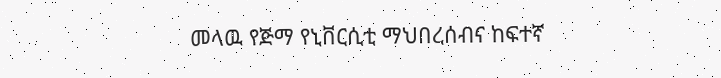መላዉ የጅማ የኒቨርሲቲ ማህበረሰብና ከፍተኛ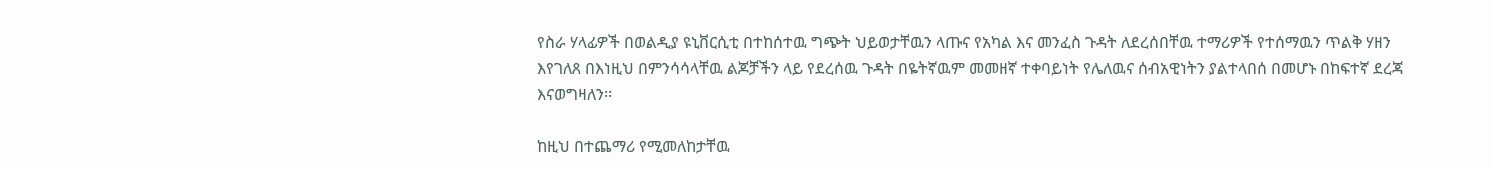የስራ ሃላፊዎች በወልዲያ ዩኒቨርሲቲ በተከሰተዉ ግጭት ህይወታቸዉን ላጡና የአካል እና መንፈስ ጉዳት ለደረሰበቸዉ ተማሪዎች የተሰማዉን ጥልቅ ሃዘን እየገለጸ በእነዚህ በምንሳሳላቸዉ ልጆቻችን ላይ የደረሰዉ ጉዳት በዬትኛዉም መመዘኛ ተቀባይነት የሌለዉና ሰብአዊነትን ያልተላበሰ በመሆኑ በከፍተኛ ደረጃ እናወግዛለን፡፡

ከዚህ በተጨማሪ የሚመለከታቸዉ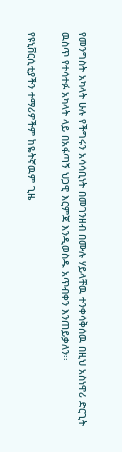የመንግስት አካላት ሁሉ የችግሩን አሳሳቢነት በመገንዘብ በሙሉ ሃይላቸዉ ተንቀሳቅሰዉ በዚህ አስነዋሪ ድርጊት ዉስጥ የተሳተፉ አካላት ላይ በአፋጣኝ ህጋዊ እርምጃ እንዲወስዱ አጥብቀን እንጠይቃለን፡፡

የዩኒቨርሲቲያችን ተማሪዎችም ከዬትኛዉም ጊዜ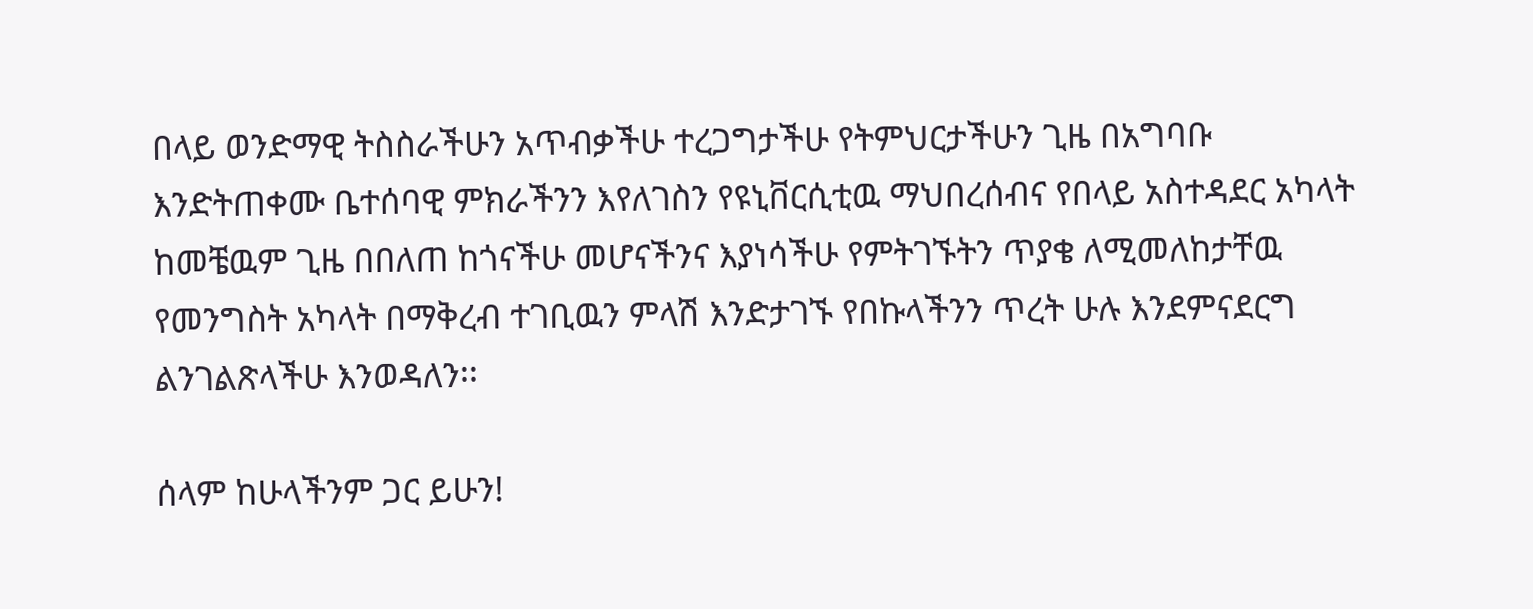በላይ ወንድማዊ ትስስራችሁን አጥብቃችሁ ተረጋግታችሁ የትምህርታችሁን ጊዜ በአግባቡ እንድትጠቀሙ ቤተሰባዊ ምክራችንን እየለገስን የዩኒቨርሲቲዉ ማህበረሰብና የበላይ አስተዳደር አካላት ከመቼዉም ጊዜ በበለጠ ከጎናችሁ መሆናችንና እያነሳችሁ የምትገኙትን ጥያቄ ለሚመለከታቸዉ የመንግስት አካላት በማቅረብ ተገቢዉን ምላሽ እንድታገኙ የበኩላችንን ጥረት ሁሉ እንደምናደርግ ልንገልጽላችሁ እንወዳለን፡፡

ሰላም ከሁላችንም ጋር ይሁን!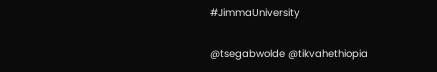#JimmaUniversity

@tsegabwolde @tikvahethiopia